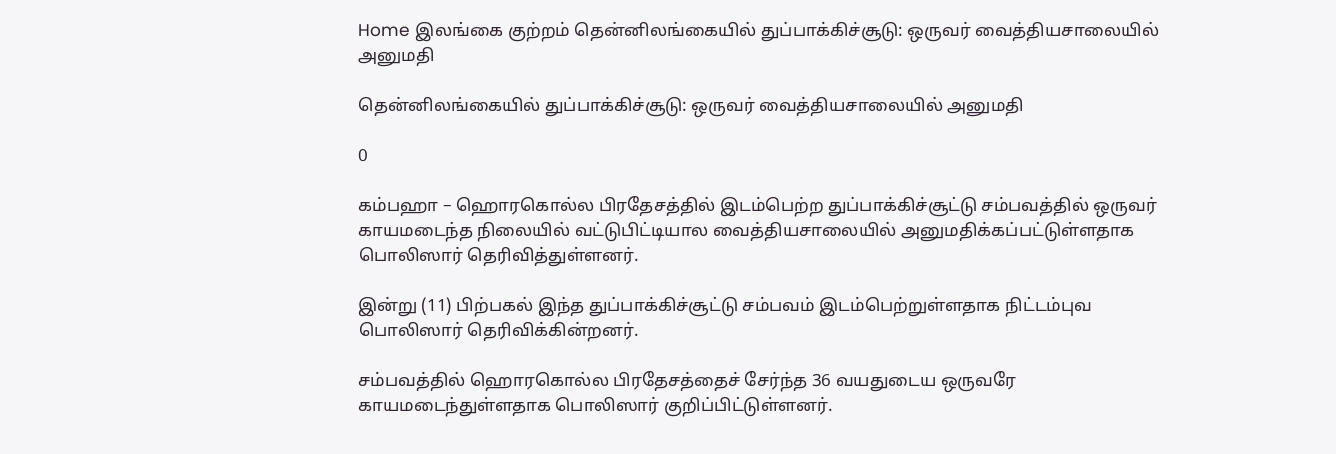Home இலங்கை குற்றம் தென்னிலங்கையில் துப்பாக்கிச்சூடு: ஒருவர் வைத்தியசாலையில் அனுமதி

தென்னிலங்கையில் துப்பாக்கிச்சூடு: ஒருவர் வைத்தியசாலையில் அனுமதி

0

கம்பஹா – ஹொரகொல்ல பிரதேசத்தில் இடம்பெற்ற துப்பாக்கிச்சூட்டு சம்பவத்தில் ஒருவர் காயமடைந்த நிலையில் வட்டுபிட்டியால வைத்தியசாலையில் அனுமதிக்கப்பட்டுள்ளதாக பொலிஸார் தெரிவித்துள்ளனர்.

இன்று (11) பிற்பகல் இந்த துப்பாக்கிச்சூட்டு சம்பவம் இடம்பெற்றுள்ளதாக நிட்டம்புவ பொலிஸார் தெரிவிக்கின்றனர்.

சம்பவத்தில் ஹொரகொல்ல பிரதேசத்தைச் சேர்ந்த 36 வயதுடைய ஒருவரே காயமடைந்துள்ளதாக பொலிஸார் குறிப்பிட்டுள்ளனர்.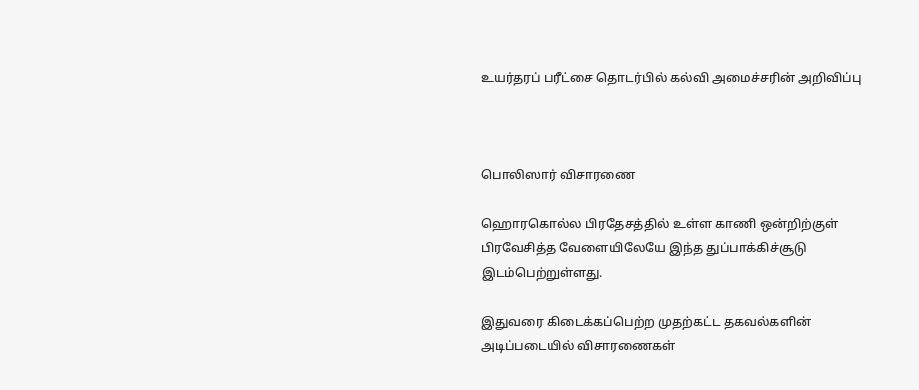உயர்தரப் பரீட்சை தொடர்பில் கல்வி அமைச்சரின் அறிவிப்பு



பொலிஸார் விசாரணை

ஹொரகொல்ல பிரதேசத்தில் உள்ள காணி ஒன்றிற்குள் பிரவேசித்த வேளையிலேயே இந்த துப்பாக்கிச்சூடு இடம்பெற்றுள்ளது.

இதுவரை கிடைக்கப்பெற்ற முதற்கட்ட தகவல்களின் அடிப்படையில் விசாரணைகள்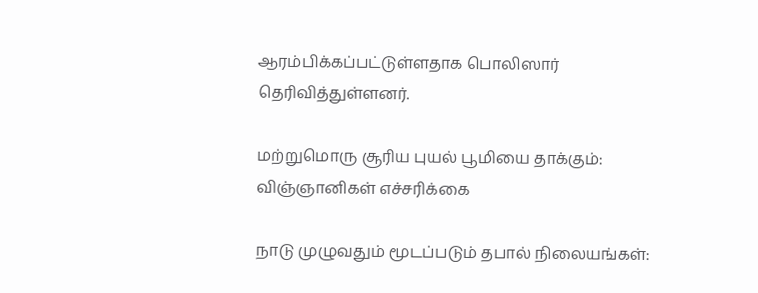ஆரம்பிக்கப்பட்டுள்ளதாக பொலிஸார் தெரிவித்துள்ளனர்.

மற்றுமொரு சூரிய புயல் பூமியை தாக்கும்: விஞ்ஞானிகள் எச்சரிக்கை

நாடு முழுவதும் மூடப்படும் தபால் நிலையங்கள்: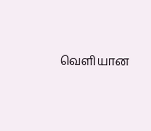வெளியான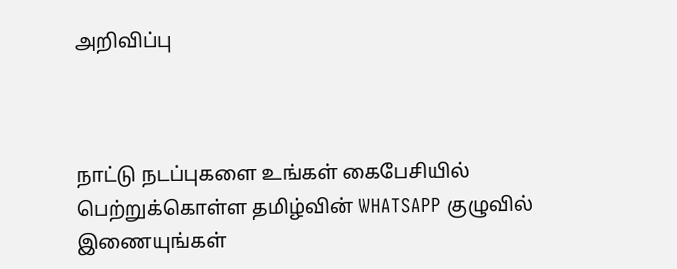அறிவிப்பு



நாட்டு நடப்புகளை உங்கள் கைபேசியில் பெற்றுக்கொள்ள தமிழ்வின் WHATSAPP குழுவில் இணையுங்கள்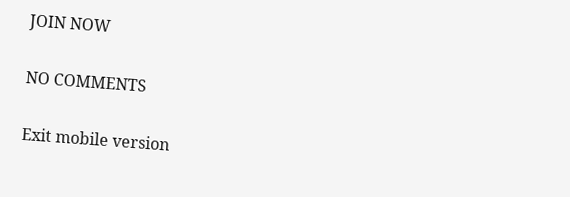JOIN NOW

NO COMMENTS

Exit mobile version